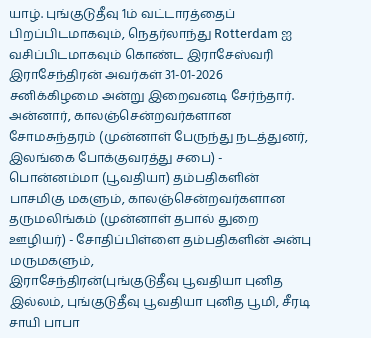யாழ். புங்குடுதீவு 1ம் வட்டாரத்தைப் பிறப்பிடமாகவும், நெதர்லாந்து Rotterdam ஐ வசிப்பிடமாகவும் கொண்ட இராசேஸ்வரி இராசேந்திரன் அவர்கள் 31-01-2026 சனிக்கிழமை அன்று இறைவனடி சேர்ந்தார்.
அன்னார், காலஞ்சென்றவர்களான சோமசுந்தரம் (முன்னாள் பேருந்து நடத்துனர், இலங்கை போக்குவரத்து சபை) - பொன்னம்மா (பூவதியா) தம்பதிகளின் பாசமிகு மகளும், காலஞ்சென்றவர்களான தருமலிங்கம் (முன்னாள் தபால் துறை ஊழியர்) - சோதிப்பிள்ளை தம்பதிகளின் அன்பு மருமகளும்,
இராசேந்திரன்(புங்குடுதீவு பூவதியா புனித இல்லம், புங்குடுதீவு பூவதியா புனித பூமி, சீரடி சாயி பாபா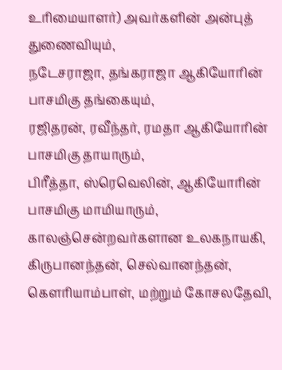உரிமையாளர்) அவர்களின் அன்புத் துணைவியும்,
நடேசராஜா, தங்கராஜா ஆகியோரின் பாசமிகு தங்கையும்,
ரஜிதரன், ரவீந்தர், ரமதா ஆகியோரின் பாசமிகு தாயாரும்,
பிரீத்தா, ஸ்ரெவெலின், ஆகியோரின் பாசமிகு மாமியாரும்,
காலஞ்சென்றவர்களான உலகநாயகி, கிருபானந்தன், செல்வானந்தன், கௌரியாம்பாள், மற்றும் கோசலதேவி,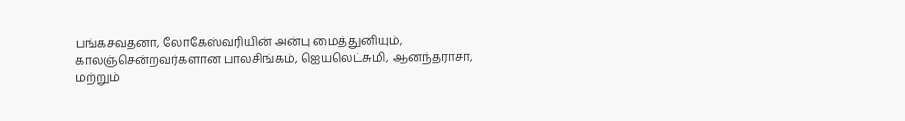பங்கசவதனா, லோகேஸ்வரியின் அன்பு மைத்துனியும்,
காலஞ்சென்றவர்களான பாலசிங்கம், ஐெயலெட்சுமி, ஆனந்தராசா, மற்றும்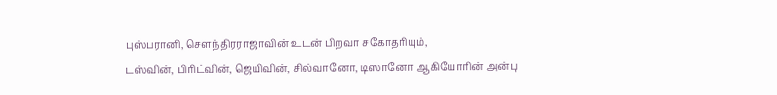புஸ்பரானி, சௌந்திரராஜாவின் உடன் பிறவா சகோதரியும்,
டஸ்வின், பிரிட்வின், ஜெயிவின், சில்வானோ, டிஸானோ ஆகியோரின் அன்பு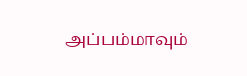அப்பம்மாவும்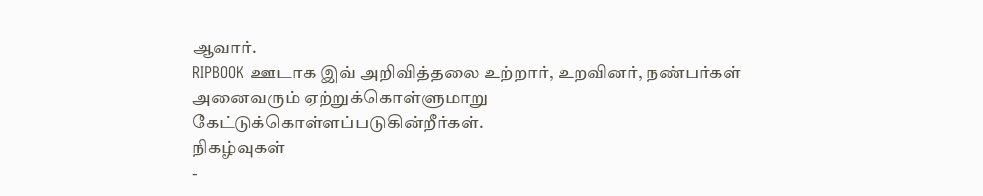ஆவார்.
RIPBOOK ஊடாக இவ் அறிவித்தலை உற்றார், உறவினர், நண்பர்கள் அனைவரும் ஏற்றுக்கொள்ளுமாறு கேட்டுக்கொள்ளப்படுகின்றீர்கள்.
நிகழ்வுகள்
-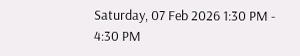Saturday, 07 Feb 2026 1:30 PM - 4:30 PM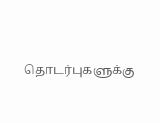தொடர்புகளுக்கு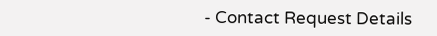- Contact Request Details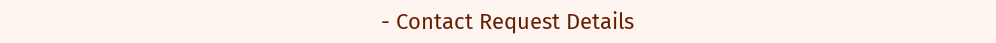- Contact Request Details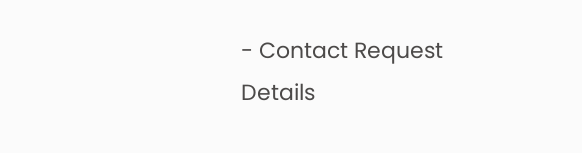- Contact Request Details